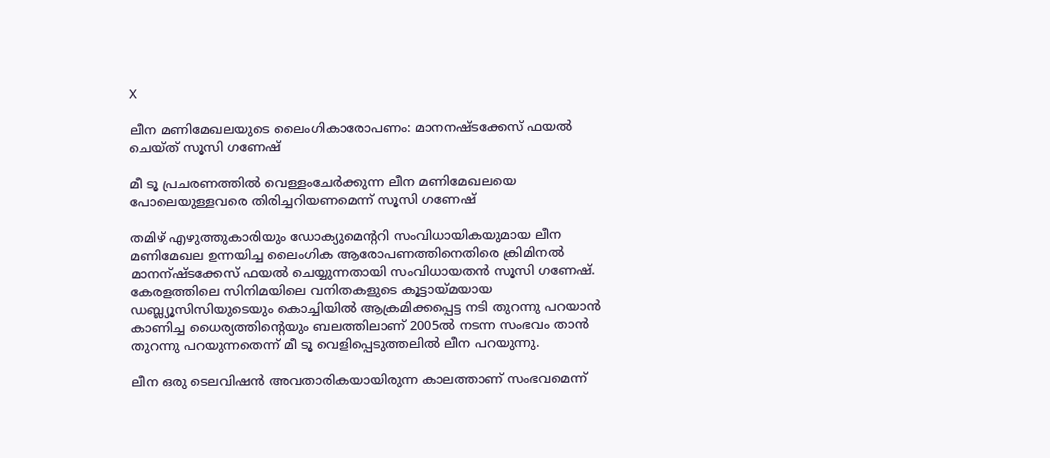X

ലീന മണിമേഖലയുടെ ലൈംഗികാരോപണം: മാനനഷ്ടക്കേസ് ഫയല്‍ ചെയ്ത് സൂസി ഗണേഷ്

മീ ടൂ പ്രചരണത്തില്‍ വെള്ളംചേര്‍ക്കുന്ന ലീന മണിമേഖലയെ പോലെയുള്ളവരെ തിരിച്ചറിയണമെന്ന് സൂസി ഗണേഷ്‌

തമിഴ് എഴുത്തുകാരിയും ഡോക്യുമെന്ററി സംവിധായികയുമായ ലീന മണിമേഖല ഉന്നയിച്ച ലൈംഗിക ആരോപണത്തിനെതിരെ ക്രിമിനല്‍ മാനന്ഷ്ടക്കേസ് ഫയല്‍ ചെയ്യുന്നതായി സംവിധായതന്‍ സൂസി ഗണേഷ്. കേരളത്തിലെ സിനിമയിലെ വനിതകളുടെ കൂട്ടായ്മയായ ഡബ്ല്യൂസിസിയുടെയും കൊച്ചിയില്‍ ആക്രമിക്കപ്പെട്ട നടി തുറന്നു പറയാന്‍ കാണിച്ച ധൈര്യത്തിന്റെയും ബലത്തിലാണ് 2005ല്‍ നടന്ന സംഭവം താന്‍ തുറന്നു പറയുന്നതെന്ന് മീ ടൂ വെളിപ്പെടുത്തലില്‍ ലീന പറയുന്നു.

ലീന ഒരു ടെലവിഷന്‍ അവതാരികയായിരുന്ന കാലത്താണ് സംഭവമെന്ന്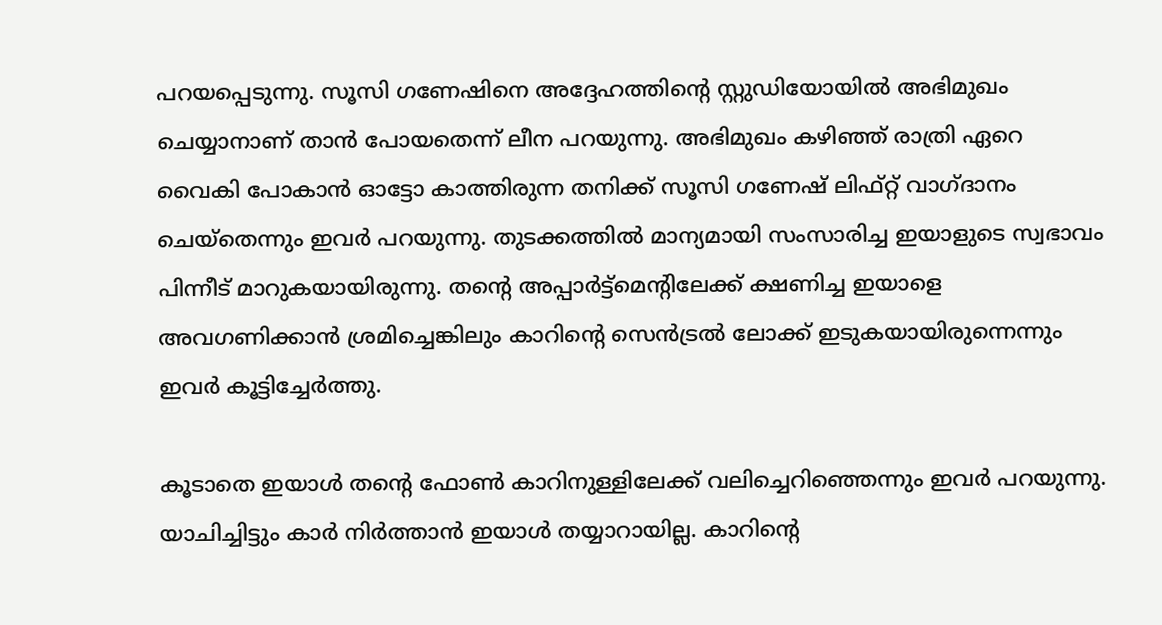പറയപ്പെടുന്നു. സൂസി ഗണേഷിനെ അദ്ദേഹത്തിന്റെ സ്റ്റുഡിയോയില്‍ അഭിമുഖം ചെയ്യാനാണ് താന്‍ പോയതെന്ന് ലീന പറയുന്നു. അഭിമുഖം കഴിഞ്ഞ് രാത്രി ഏറെ വൈകി പോകാന്‍ ഓട്ടോ കാത്തിരുന്ന തനിക്ക് സൂസി ഗണേഷ് ലിഫ്റ്റ് വാഗ്ദാനം ചെയ്‌തെന്നും ഇവര്‍ പറയുന്നു. തുടക്കത്തില്‍ മാന്യമായി സംസാരിച്ച ഇയാളുടെ സ്വഭാവം പിന്നീട് മാറുകയായിരുന്നു. തന്റെ അപ്പാര്‍ട്ട്‌മെന്റിലേക്ക് ക്ഷണിച്ച ഇയാളെ അവഗണിക്കാന്‍ ശ്രമിച്ചെങ്കിലും കാറിന്റെ സെന്‍ട്രല്‍ ലോക്ക് ഇടുകയായിരുന്നെന്നും ഇവര്‍ കൂട്ടിച്ചേര്‍ത്തു.

കൂടാതെ ഇയാള്‍ തന്റെ ഫോണ്‍ കാറിനുള്ളിലേക്ക് വലിച്ചെറിഞ്ഞെന്നും ഇവര്‍ പറയുന്നു. യാചിച്ചിട്ടും കാര്‍ നിര്‍ത്താന്‍ ഇയാള്‍ തയ്യാറായില്ല. കാറിന്റെ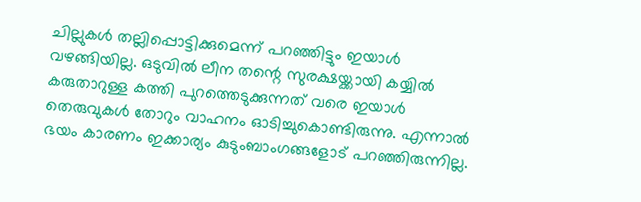ചില്ലുകള്‍ തല്ലിപ്പൊട്ടിക്കുമെന്ന് പറഞ്ഞിട്ടും ഇയാള്‍ വഴങ്ങിയില്ല. ഒടുവില്‍ ലീന തന്റെ സുരക്ഷയ്ക്കായി കയ്യില്‍ കരുതാറുള്ള കത്തി പുറത്തെടുക്കുന്നത് വരെ ഇയാള്‍ തെരുവുകള്‍ തോറും വാഹനം ഓടിച്ചുകൊണ്ടിരുന്നു. എന്നാല്‍ ഭയം കാരണം ഇക്കാര്യം കുടുംബാംഗങ്ങളോട് പറഞ്ഞിരുന്നില്ല.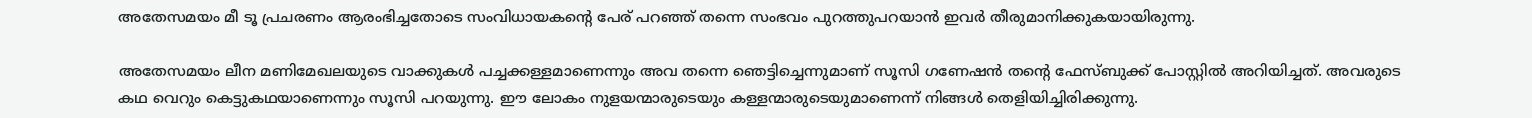അതേസമയം മീ ടൂ പ്രചരണം ആരംഭിച്ചതോടെ സംവിധായകന്റെ പേര് പറഞ്ഞ് തന്നെ സംഭവം പുറത്തുപറയാന്‍ ഇവര്‍ തീരുമാനിക്കുകയായിരുന്നു.

അതേസമയം ലീന മണിമേഖലയുടെ വാക്കുകള്‍ പച്ചക്കള്ളമാണെന്നും അവ തന്നെ ഞെട്ടിച്ചെന്നുമാണ് സൂസി ഗണേഷന്‍ തന്റെ ഫേസ്ബുക്ക് പോസ്റ്റില്‍ അറിയിച്ചത്. അവരുടെ കഥ വെറും കെട്ടുകഥയാണെന്നും സൂസി പറയുന്നു. ഈ ലോകം നുളയന്മാരുടെയും കള്ളന്മാരുടെയുമാണെന്ന് നിങ്ങള്‍ തെളിയിച്ചിരിക്കുന്നു.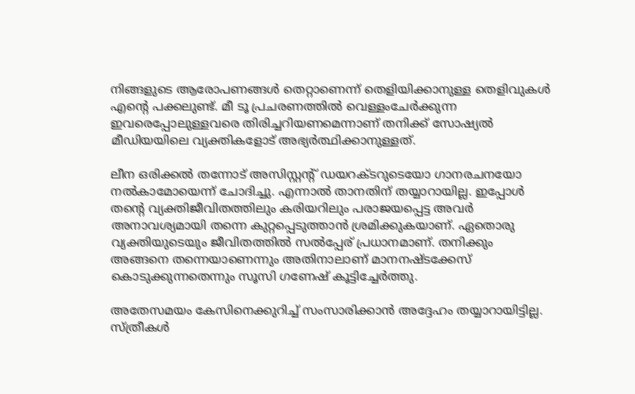നിങ്ങളുടെ ആരോപണങ്ങള്‍ തെറ്റാണെന്ന് തെളിയിക്കാനുള്ള തെളിവുകള്‍ എന്റെ പക്കലുണ്ട്. മീ ടൂ പ്രചരണത്തില്‍ വെള്ളംചേര്‍ക്കുന്ന ഇവരെപ്പോലുള്ളവരെ തിരിച്ചറിയണമെന്നാണ് തനിക്ക് സോഷ്യല്‍ മീഡിയയിലെ വ്യക്തികളോട് അഭ്യര്‍ത്ഥിക്കാനുള്ളത്.

ലീന ഒരിക്കല്‍ തന്നോട് അസിസ്റ്റന്റ് ഡയറക്ടറുടെയോ ഗാനരചനയോ നല്‍കാമോയെന്ന് ചോദിച്ചു. എന്നാല്‍ താനതിന് തയ്യാറായില്ല. ഇപ്പോള്‍ തന്റെ വ്യക്തിജീവിതത്തിലും കരിയറിലും പരാജയപ്പെട്ട അവര്‍ അനാവശ്യമായി തന്നെ കുറ്റപ്പെടുത്താന്‍ ശ്രമിക്കുകയാണ്. ഏതൊരു വ്യക്തിയുടെയും ജീവിതത്തില്‍ സല്‍പ്പേര് പ്രധാനമാണ്. തനിക്കും അങ്ങനെ തന്നെയാണെന്നും അതിനാലാണ് മാനനഷ്ടക്കേസ് കൊടുക്കുന്നതെന്നും സൂസി ഗണേഷ് കൂട്ടിച്ചേര്‍ത്തു.

അതേസമയം കേസിനെക്കുറിച്ച് സംസാരിക്കാന്‍ അദ്ദേഹം തയ്യാറായിട്ടില്ല. സ്ത്രീകള്‍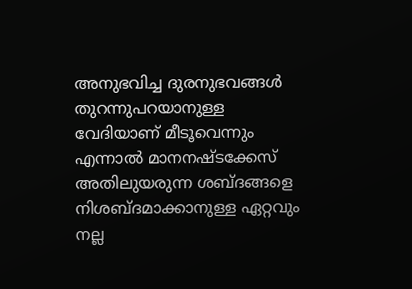അനുഭവിച്ച ദുരനുഭവങ്ങള്‍ തുറന്നുപറയാനുള്ള വേദിയാണ് മീടൂവെന്നും എന്നാല്‍ മാനനഷ്ടക്കേസ് അതിലുയരുന്ന ശബ്ദങ്ങളെ നിശബ്ദമാക്കാനുള്ള ഏറ്റവും നല്ല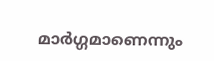മാര്‍ഗ്ഗമാണെന്നും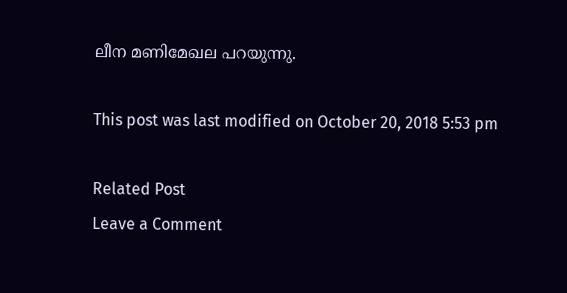ലീന മണിമേഖല പറയുന്നു.

This post was last modified on October 20, 2018 5:53 pm

Related Post
Leave a Comment